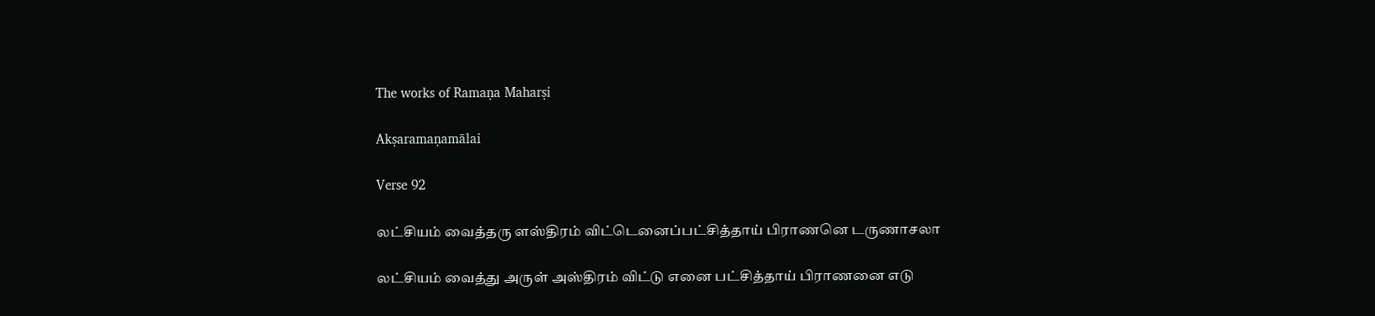The works of Ramaṇa Maharṣi

Akṣaramaṇamālai

Verse 92

லட்சியம் வைத்தரு ளஸ்திரம் விட்டெனைப்பட்சித்தாய் பிராணனெ டருணாசலா

லட்சியம் வைத்து அருள் அஸ்திரம் விட்டு எனை பட்சித்தாய் பிராணனை எடு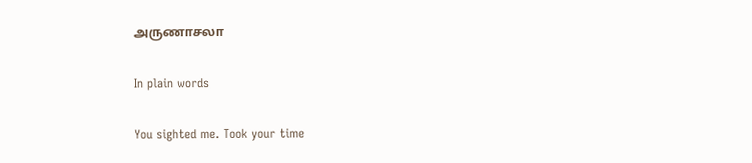அருணாசலா

In plain words

You sighted me. Took your time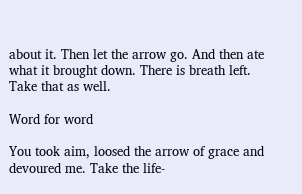about it. Then let the arrow go. And then ate what it brought down. There is breath left. Take that as well.

Word for word

You took aim, loosed the arrow of grace and devoured me. Take the life-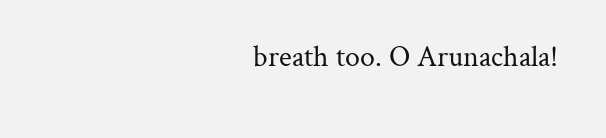breath too. O Arunachala!